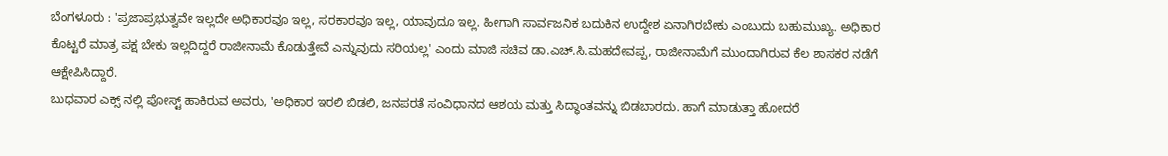ಬೆಂಗಳೂರು : 'ಪ್ರಜಾಪ್ರಭುತ್ವವೇ ಇಲ್ಲದೇ ಅಧಿಕಾರವೂ ಇಲ್ಲ, ಸರಕಾರವೂ ಇಲ್ಲ, ಯಾವುದೂ ಇಲ್ಲ. ಹೀಗಾಗಿ ಸಾರ್ವಜನಿಕ ಬದುಕಿನ ಉದ್ದೇಶ ಏನಾಗಿರಬೇಕು ಎಂಬುದು ಬಹುಮುಖ್ಯ. ಅಧಿಕಾರ ಕೊಟ್ಟರೆ ಮಾತ್ರ ಪಕ್ಷ ಬೇಕು ಇಲ್ಲದಿದ್ದರೆ ರಾಜೀನಾಮೆ ಕೊಡುತ್ತೇವೆ ಎನ್ನುವುದು ಸರಿಯಲ್ಲ' ಎಂದು ಮಾಜಿ ಸಚಿವ ಡಾ.ಎಚ್.ಸಿ.ಮಹದೇವಪ್ಪ, ರಾಜೀನಾಮೆಗೆ ಮುಂದಾಗಿರುವ ಕೆಲ ಶಾಸಕರ ನಡೆಗೆ ಆಕ್ಷೇಪಿಸಿದ್ದಾರೆ.
ಬುಧವಾರ ಎಕ್ಸ್ ನಲ್ಲಿ ಪೋಸ್ಟ್ ಹಾಕಿರುವ ಅವರು, 'ಅಧಿಕಾರ ಇರಲಿ ಬಿಡಲಿ, ಜನಪರತೆ ಸಂವಿಧಾನದ ಆಶಯ ಮತ್ತು ಸಿದ್ಧಾಂತವನ್ನು ಬಿಡಬಾರದು. ಹಾಗೆ ಮಾಡುತ್ತಾ ಹೋದರೆ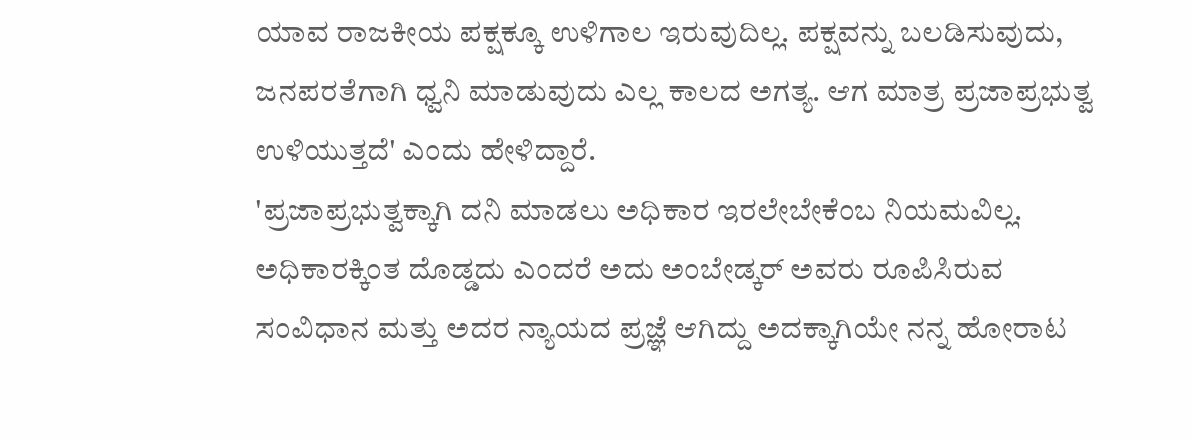ಯಾವ ರಾಜಕೀಯ ಪಕ್ಷಕ್ಕೂ ಉಳಿಗಾಲ ಇರುವುದಿಲ್ಲ. ಪಕ್ಷವನ್ನು ಬಲಡಿಸುವುದು, ಜನಪರತೆಗಾಗಿ ಧ್ವನಿ ಮಾಡುವುದು ಎಲ್ಲ ಕಾಲದ ಅಗತ್ಯ. ಆಗ ಮಾತ್ರ ಪ್ರಜಾಪ್ರಭುತ್ವ ಉಳಿಯುತ್ತದೆ' ಎಂದು ಹೇಳಿದ್ದಾರೆ.
'ಪ್ರಜಾಪ್ರಭುತ್ವಕ್ಕಾಗಿ ದನಿ ಮಾಡಲು ಅಧಿಕಾರ ಇರಲೇಬೇಕೆಂಬ ನಿಯಮವಿಲ್ಲ. ಅಧಿಕಾರಕ್ಕಿಂತ ದೊಡ್ಡದು ಎಂದರೆ ಅದು ಅಂಬೇಡ್ಕರ್ ಅವರು ರೂಪಿಸಿರುವ ಸಂವಿಧಾನ ಮತ್ತು ಅದರ ನ್ಯಾಯದ ಪ್ರಜ್ಞೆ ಆಗಿದ್ದು ಅದಕ್ಕಾಗಿಯೇ ನನ್ನ ಹೋರಾಟ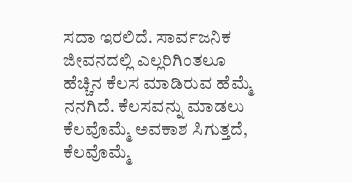ಸದಾ ಇರಲಿದೆ. ಸಾರ್ವಜನಿಕ ಜೀವನದಲ್ಲಿ ಎಲ್ಲರಿಗಿಂತಲೂ ಹೆಚ್ಚಿನ ಕೆಲಸ ಮಾಡಿರುವ ಹೆಮ್ಮೆ ನನಗಿದೆ. ಕೆಲಸವನ್ನು ಮಾಡಲು ಕೆಲವೊಮ್ಮೆ ಅವಕಾಶ ಸಿಗುತ್ತದೆ, ಕೆಲವೊಮ್ಮೆ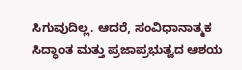ಸಿಗುವುದಿಲ್ಲ. ಆದರೆ, ಸಂವಿಧಾನಾತ್ಮಕ ಸಿದ್ಧಾಂತ ಮತ್ತು ಪ್ರಜಾಪ್ರಭುತ್ವದ ಆಶಯ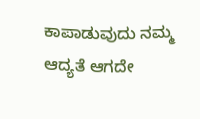ಕಾಪಾಡುವುದು ನಮ್ಮ ಆದ್ಯತೆ ಆಗದೇ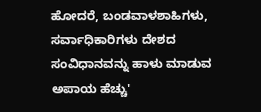ಹೋದರೆ, ಬಂಡವಾಳಶಾಹಿಗಳು, ಸರ್ವಾಧಿಕಾರಿಗಳು ದೇಶದ ಸಂವಿಧಾನವನ್ನು ಹಾಳು ಮಾಡುವ ಅಪಾಯ ಹೆಚ್ಚು'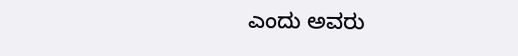ಎಂದು ಅವರು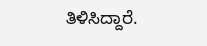ತಿಳಿಸಿದ್ದಾರೆ.